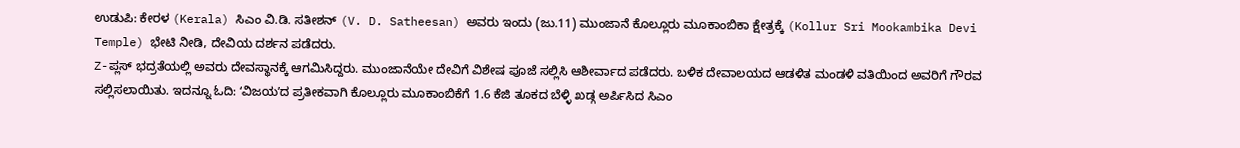ಉಡುಪಿ: ಕೇರಳ (Kerala) ಸಿಎಂ ವಿ.ಡಿ. ಸತೀಶನ್ (V. D. Satheesan) ಅವರು ಇಂದು (ಜು.11) ಮುಂಜಾನೆ ಕೊಲ್ಲೂರು ಮೂಕಾಂಬಿಕಾ ಕ್ಷೇತ್ರಕ್ಕೆ (Kollur Sri Mookambika Devi Temple) ಭೇಟಿ ನೀಡಿ, ದೇವಿಯ ದರ್ಶನ ಪಡೆದರು.
Z-ಪ್ಲಸ್ ಭದ್ರತೆಯಲ್ಲಿ ಅವರು ದೇವಸ್ಥಾನಕ್ಕೆ ಆಗಮಿಸಿದ್ದರು. ಮುಂಜಾನೆಯೇ ದೇವಿಗೆ ವಿಶೇಷ ಪೂಜೆ ಸಲ್ಲಿಸಿ ಆಶೀರ್ವಾದ ಪಡೆದರು. ಬಳಿಕ ದೇವಾಲಯದ ಆಡಳಿತ ಮಂಡಳಿ ವತಿಯಿಂದ ಅವರಿಗೆ ಗೌರವ ಸಲ್ಲಿಸಲಾಯಿತು. ಇದನ್ನೂ ಓದಿ: ʻವಿಜಯʼದ ಪ್ರತೀಕವಾಗಿ ಕೊಲ್ಲೂರು ಮೂಕಾಂಬಿಕೆಗೆ 1.6 ಕೆಜಿ ತೂಕದ ಬೆಳ್ಳಿ ಖಡ್ಗ ಅರ್ಪಿಸಿದ ಸಿಎಂ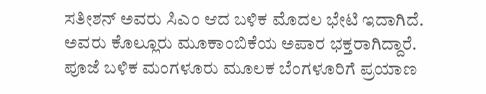ಸತೀಶನ್ ಅವರು ಸಿಎಂ ಆದ ಬಳಿಕ ಮೊದಲ ಭೇಟಿ ಇದಾಗಿದೆ. ಅವರು ಕೊಲ್ಲೂರು ಮೂಕಾಂಬಿಕೆಯ ಅಪಾರ ಭಕ್ತರಾಗಿದ್ದಾರೆ.
ಪೂಜೆ ಬಳಿಕ ಮಂಗಳೂರು ಮೂಲಕ ಬೆಂಗಳೂರಿಗೆ ಪ್ರಯಾಣ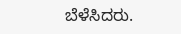ಬೆಳೆಸಿದರು.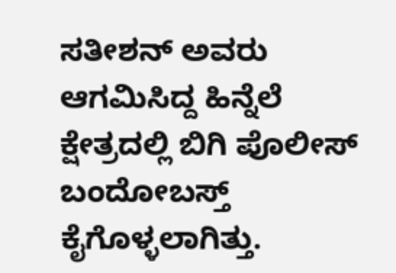ಸತೀಶನ್ ಅವರು ಆಗಮಿಸಿದ್ದ ಹಿನ್ನೆಲೆ ಕ್ಷೇತ್ರದಲ್ಲಿ ಬಿಗಿ ಪೊಲೀಸ್ ಬಂದೋಬಸ್ತ್ ಕೈಗೊಳ್ಳಲಾಗಿತ್ತು.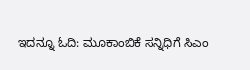ಇದನ್ನೂ ಓದಿ: ಮೂಕಾಂಬಿಕೆ ಸನ್ನಿಧಿಗೆ ಸಿಎಂ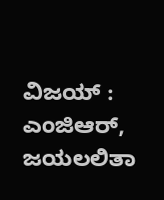ವಿಜಯ್ : ಎಂಜಿಆರ್, ಜಯಲಲಿತಾ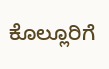ಕೊಲ್ಲೂರಿಗೆ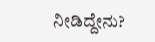ನೀಡಿದ್ದೇನು?